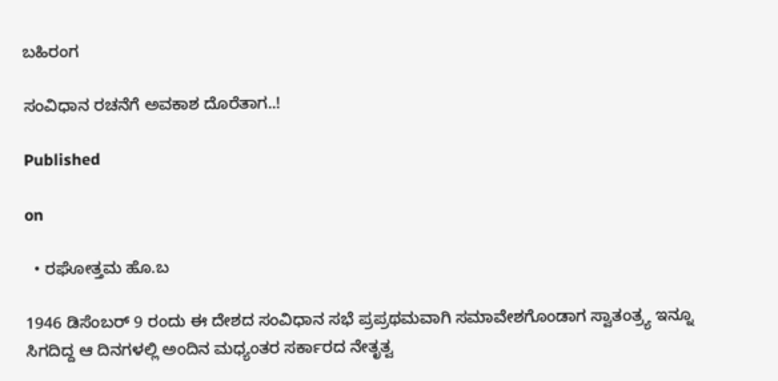ಬಹಿರಂಗ

ಸಂವಿಧಾನ ರಚನೆಗೆ ಅವಕಾಶ ದೊರೆತಾಗ..!

Published

on

  • ರಘೋತ್ತಮ ಹೊ.ಬ

1946 ಡಿಸೆಂಬರ್ 9 ರಂದು ಈ ದೇಶದ ಸಂವಿಧಾನ ಸಭೆ ಪ್ರಪ್ರಥಮವಾಗಿ ಸಮಾವೇಶಗೊಂಡಾಗ ಸ್ವಾತಂತ್ರ್ಯ ಇನ್ನೂ ಸಿಗದಿದ್ದ ಆ ದಿನಗಳಲ್ಲಿ ಅಂದಿನ ಮಧ್ಯಂತರ ಸರ್ಕಾರದ ನೇತೃತ್ವ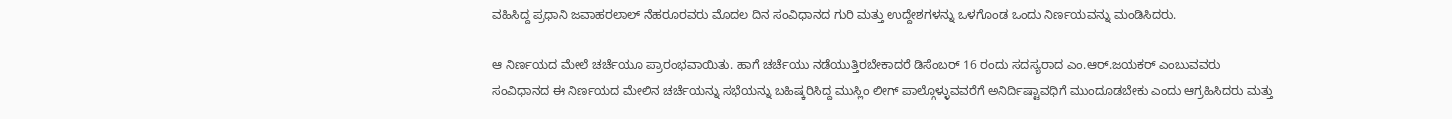ವಹಿಸಿದ್ದ ಪ್ರಧಾನಿ ಜವಾಹರಲಾಲ್ ನೆಹರೂರವರು ಮೊದಲ ದಿನ ಸಂವಿಧಾನದ ಗುರಿ ಮತ್ತು ಉದ್ದೇಶಗಳನ್ನು ಒಳಗೊಂಡ ಒಂದು ನಿರ್ಣಯವನ್ನು ಮಂಡಿಸಿದರು.

ಆ ನಿರ್ಣಯದ ಮೇಲೆ ಚರ್ಚೆಯೂ ಪ್ರಾರಂಭವಾಯಿತು. ಹಾಗೆ ಚರ್ಚೆಯು ನಡೆಯುತ್ತಿರಬೇಕಾದರೆ ಡಿಸೆಂಬರ್ 16 ರಂದು ಸದಸ್ಯರಾದ ಎಂ.ಆರ್.ಜಯಕರ್ ಎಂಬುವವರು ಸಂವಿಧಾನದ ಈ ನಿರ್ಣಯದ ಮೇಲಿನ ಚರ್ಚೆಯನ್ನು ಸಭೆಯನ್ನು ಬಹಿಷ್ಕರಿಸಿದ್ದ ಮುಸ್ಲಿಂ ಲೀಗ್ ಪಾಲ್ಗೊಳ್ಳುವವರೆಗೆ ಅನಿರ್ದಿಷ್ಟಾವಧಿಗೆ ಮುಂದೂಡಬೇಕು ಎಂದು ಆಗ್ರಹಿಸಿದರು ಮತ್ತು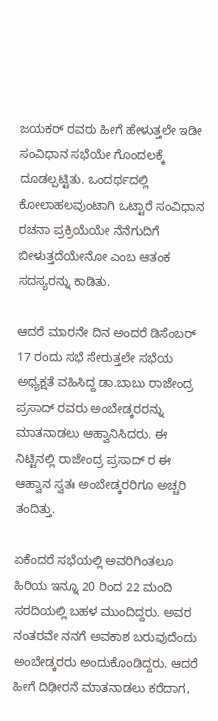ಜಯಕರ್ ರವರು ಹೀಗೆ ಹೇಳುತ್ತಲೇ ಇಡೀ ಸಂವಿಧಾನ ಸಭೆಯೇ ಗೊಂದಲಕ್ಕೆ ದೂಡಲ್ಪಟ್ಟಿತು. ಒಂದರ್ಥದಲ್ಲಿ ಕೋಲಾಹಲವುಂಟಾಗಿ ಒಟ್ಟಾರೆ ಸಂವಿಧಾನ ರಚನಾ ಪ್ರಕ್ರಿಯೆಯೇ ನೆನೆಗುದಿಗೆ ಬೀಳುತ್ತದೆಯೇನೋ ಎಂಬ ಆತಂಕ ಸದಸ್ಯರನ್ನು ಕಾಡಿತು.

ಆದರೆ ಮಾರನೇ ದಿನ ಅಂದರೆ ಡಿಸೆಂಬರ್ 17 ರಂದು ಸಭೆ ಸೇರುತ್ತಲೇ ಸಭೆಯ ಅಧ್ಯಕ್ಷತೆ ವಹಿಸಿದ್ದ ಡಾ.ಬಾಬು ರಾಜೇಂದ್ರ ಪ್ರಸಾದ್ ರವರು ಅಂಬೇಡ್ಕರರನ್ನು ಮಾತನಾಡಲು ಆಹ್ವಾನಿಸಿದರು. ಈ ನಿಟ್ಟಿನಲ್ಲಿ ರಾಜೇಂದ್ರ ಪ್ರಸಾದ್ ರ ಈ ಆಹ್ವಾನ ಸ್ವತಃ ಅಂಬೇಡ್ಕರರಿಗೂ ಅಚ್ಚರಿ ತಂದಿತ್ತು.

ಏಕೆಂದರೆ ಸಭೆಯಲ್ಲಿ ಅವರಿಗಿಂತಲೂ ಹಿರಿಯ ಇನ್ನೂ 20 ರಿಂದ 22 ಮಂದಿ ಸರದಿಯಲ್ಲಿ ಬಹಳ ಮುಂದಿದ್ದರು. ಅವರ ನಂತರವೇ ನನಗೆ ಅವಕಾಶ ಬರುವುದೆಂದು ಅಂಬೇಡ್ಕರರು ಅಂದುಕೊಂಡಿದ್ದರು. ಆದರೆ ಹೀಗೆ ದಿಢೀರನೆ ಮಾತನಾಡಲು ಕರೆದಾಗ,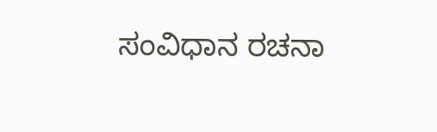ಸಂವಿಧಾನ ರಚನಾ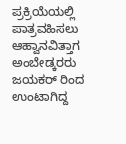ಪ್ರಕ್ರಿಯೆಯಲ್ಲಿ ಪಾತ್ರವಹಿಸಲು ಆಹ್ವಾನವಿತ್ತಾಗ ಅಂಬೇಡ್ಕರರು ಜಯಕರ್ ರಿಂದ ಉಂಟಾಗಿದ್ದ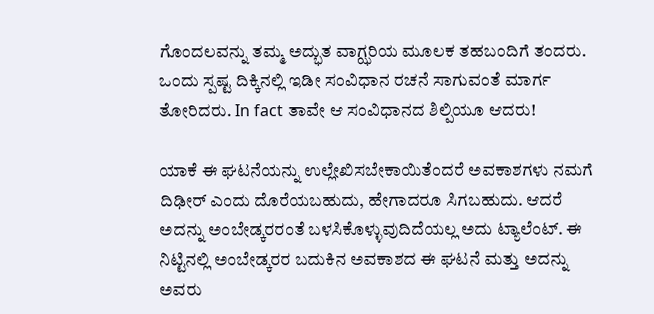ಗೊಂದಲವನ್ನು ತಮ್ಮ ಅದ್ಭುತ ವಾಗ್ಝರಿಯ ಮೂಲಕ ತಹಬಂದಿಗೆ ತಂದರು. ಒಂದು ಸ್ಪಷ್ಟ ದಿಕ್ಕಿನಲ್ಲಿ ಇಡೀ ಸಂವಿಧಾನ ರಚನೆ ಸಾಗುವಂತೆ ಮಾರ್ಗ ತೋರಿದರು. In fact ತಾವೇ ಆ ಸಂವಿಧಾನದ ಶಿಲ್ಪಿಯೂ ಆದರು!

ಯಾಕೆ ಈ ಘಟನೆಯನ್ನು ಉಲ್ಲೇಖಿಸಬೇಕಾಯಿತೆಂದರೆ ಅವಕಾಶಗಳು ನಮಗೆ ದಿಢೀರ್ ಎಂದು ದೊರೆಯಬಹುದು, ಹೇಗಾದರೂ ಸಿಗಬಹುದು. ಆದರೆ ಅದನ್ನು ಅಂಬೇಡ್ಕರರಂತೆ ಬಳಸಿಕೊಳ್ಳುವುದಿದೆಯಲ್ಲ ಅದು ಟ್ಯಾಲೆಂಟ್‌. ಈ ನಿಟ್ಟಿನಲ್ಲಿ ಅಂಬೇಡ್ಕರರ ಬದುಕಿನ ಅವಕಾಶದ ಈ ಘಟನೆ ಮತ್ತು ಅದನ್ನು ಅವರು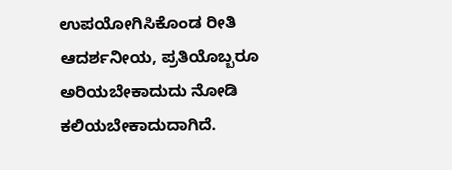ಉಪಯೋಗಿಸಿಕೊಂಡ ರೀತಿ ಆದರ್ಶನೀಯ, ಪ್ರತಿಯೊಬ್ಬರೂ ಅರಿಯಬೇಕಾದುದು ನೋಡಿ ಕಲಿಯಬೇಕಾದುದಾಗಿದೆ.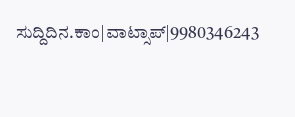ಸುದ್ದಿದಿನ.ಕಾಂ|ವಾಟ್ಸಾಪ್|9980346243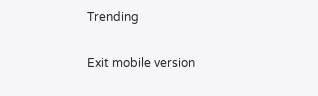Trending

Exit mobile version